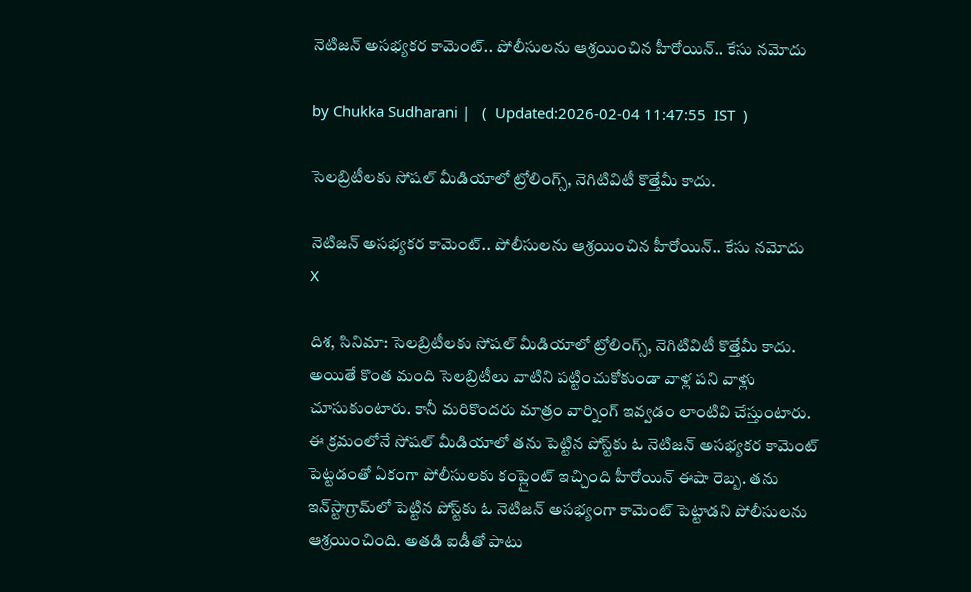నెటిజన్ అసభ్యకర కామెంట్.. పోలీసులను ఆశ్రయించిన హీరోయిన్.. కేసు నమోదు

by Chukka Sudharani |   (  Updated:2026-02-04 11:47:55  IST  )

సెలబ్రిటీలకు సోషల్ మీడియాలో ట్రోలింగ్స్, నెగిటివిటీ కొత్తేమీ కాదు.

నెటిజన్ అసభ్యకర కామెంట్.. పోలీసులను ఆశ్రయించిన హీరోయిన్.. కేసు నమోదు
X

దిశ, సినిమా: సెలబ్రిటీలకు సోషల్ మీడియాలో ట్రోలింగ్స్, నెగిటివిటీ కొత్తేమీ కాదు. అయితే కొంత మంది సెలబ్రిటీలు వాటిని పట్టించుకోకుండా వాళ్ల పని వాళ్లు చూసుకుంటారు. కానీ మరికొందరు మాత్రం వార్నింగ్ ఇవ్వడం లాంటివి చేస్తుంటారు. ఈ క్రమంలోనే సోషల్ మీడియాలో తను పెట్టిన పోస్ట్‌కు ఓ నెటిజన్ అసభ్యకర కామెంట్ పెట్టడంతో ఏకంగా పోలీసులకు కంప్లైంట్ ఇచ్చింది హీరోయిన్ ఈషా రెబ్బ. తను ఇన్‌స్టాగ్రామ్‌లో పెట్టిన పోస్ట్‌కు ఓ నెటిజన్ అసభ్యంగా కామెంట్ పెట్టాడని పోలీసులను ఆశ్రయించింది. అతడి ఐడీతో పాటు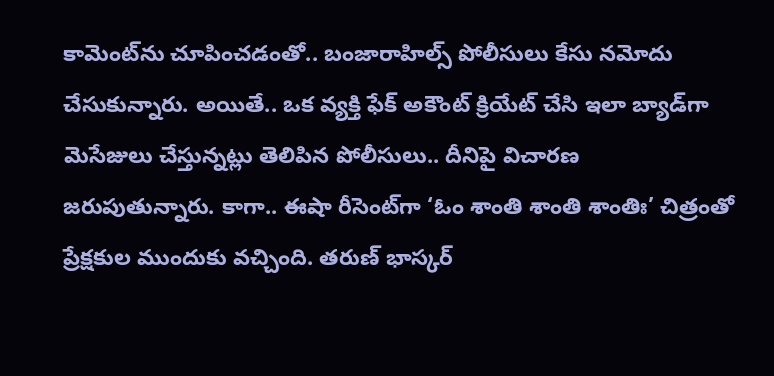కామెంట్‌ను చూపించడంతో.. బంజారాహిల్స్ పోలీసులు కేసు నమోదు చేసుకున్నారు. అయితే.. ఒక వ్యక్తి ఫేక్ అకౌంట్ క్రియేట్ చేసి ఇలా బ్యాడ్‌గా మెసేజులు చేస్తున్నట్లు తెలిపిన పోలీసులు.. దీనిపై విచారణ జరుపుతున్నారు. కాగా.. ఈషా రీసెంట్‌గా ‘ఓం శాంతి శాంతి శాంతిః’ చిత్రంతో ప్రేక్షకుల ముందుకు వచ్చింది. తరుణ్ భాస్కర్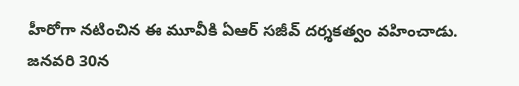హీరోగా నటించిన ఈ మూవీకి ఏఆర్ సజీవ్ దర్శకత్వం వహించాడు. జనవరి 30న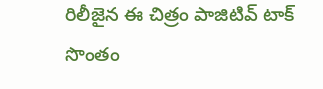రిలీజైన ఈ చిత్రం పాజిటివ్ టాక్ సొంతం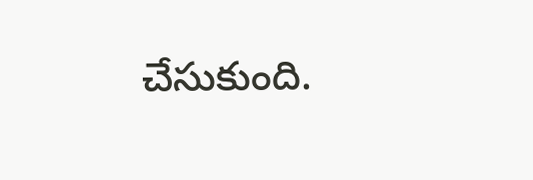చేసుకుంది.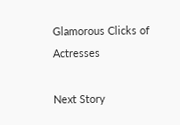Glamorous Clicks of Actresses

Next Story